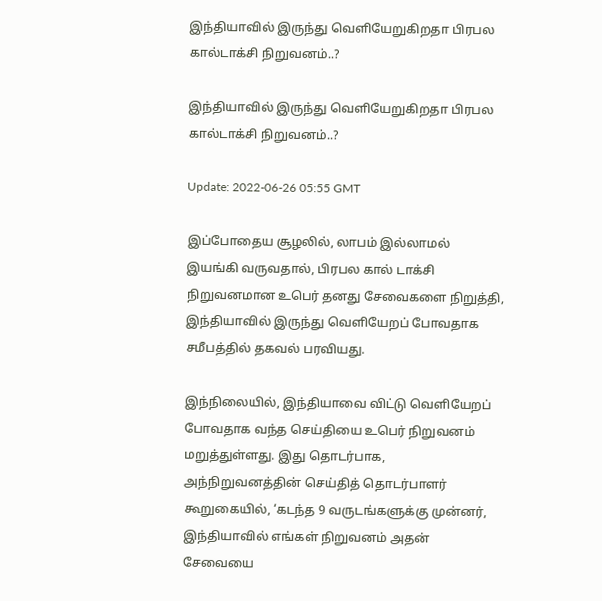இந்தியாவில் இருந்து வெளியேறுகிறதா பிரபல கால்டாக்சி நிறுவனம்..?

இந்தியாவில் இருந்து வெளியேறுகிறதா பிரபல கால்டாக்சி நிறுவனம்..?

Update: 2022-06-26 05:55 GMT

இப்போதைய சூழலில், லாபம் இல்லாமல் இயங்கி வருவதால், பிரபல கால் டாக்சி  நிறுவனமான உபெர் தனது சேவைகளை நிறுத்தி, இந்தியாவில் இருந்து வெளியேறப் போவதாக சமீபத்தில் தகவல் பரவியது.

இந்நிலையில், இந்தியாவை விட்டு வெளியேறப் போவதாக வந்த செய்தியை உபெர் நிறுவனம் மறுத்துள்ளது. இது தொடர்பாக, அந்நிறுவனத்தின் செய்தித் தொடர்பாளர் கூறுகையில், ‘கடந்த 9 வருடங்களுக்கு முன்னர், இந்தியாவில் எங்கள் நிறுவனம் அதன் சேவையை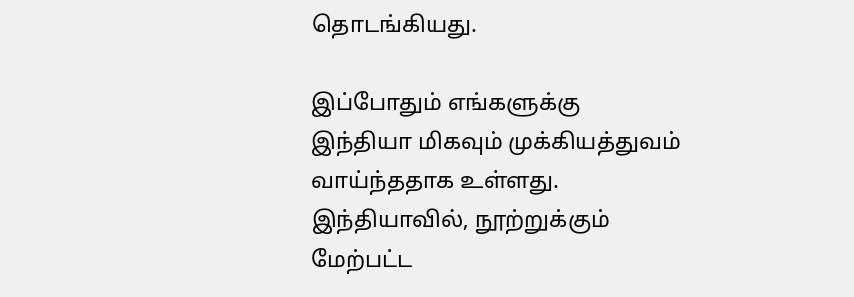தொடங்கியது.

இப்போதும் எங்களுக்கு இந்தியா மிகவும் முக்கியத்துவம் வாய்ந்ததாக உள்ளது. இந்தியாவில், நூற்றுக்கும் மேற்பட்ட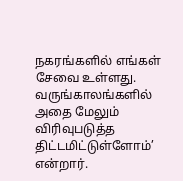நகரங்களில் எங்கள் சேவை உள்ளது. வருங்காலங்களில் அதை மேலும் விரிவுபடுத்த திட்டமிட்டுள்ளோம்’ என்றார்.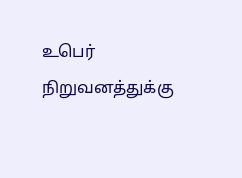உபெர் நிறுவனத்துக்கு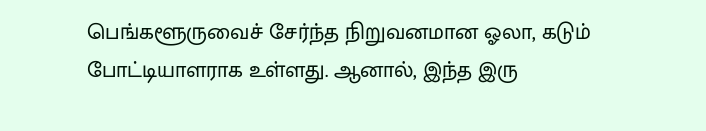பெங்களூருவைச் சேர்ந்த நிறுவனமான ஓலா, கடும் போட்டியாளராக உள்ளது. ஆனால், இந்த இரு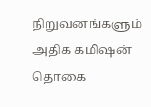நிறுவனங்களும் அதிக கமிஷன் தொகை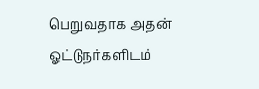பெறுவதாக அதன் ஓட்டுநர்களிடம்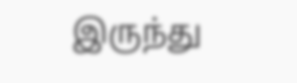இருந்து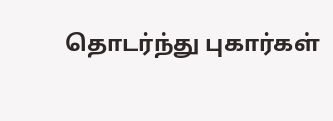தொடர்ந்து புகார்கள்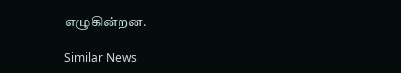எழுகின்றன.

Similar News